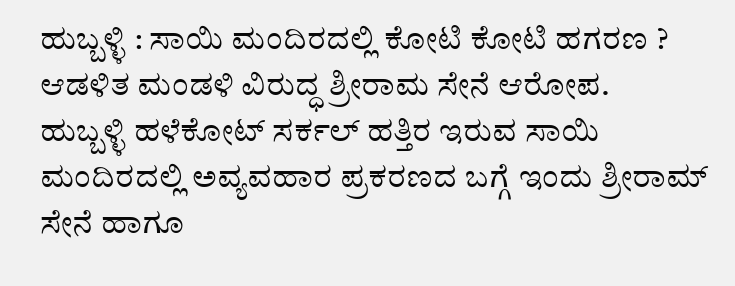ಹುಬ್ಬಳ್ಳಿ : ಸಾಯಿ ಮಂದಿರದಲ್ಲಿ ಕೋಟಿ ಕೋಟಿ ಹಗರಣ ? ಆಡಳಿತ ಮಂಡಳಿ ವಿರುದ್ಧ ಶ್ರೀರಾಮ ಸೇನೆ ಆರೋಪ.
ಹುಬ್ಬಳ್ಳಿ ಹಳೆಕೋಟ್ ಸರ್ಕಲ್ ಹತ್ತಿರ ಇರುವ ಸಾಯಿ ಮಂದಿರದಲ್ಲಿ ಅವ್ಯವಹಾರ ಪ್ರಕರಣದ ಬಗ್ಗೆ ಇಂದು ಶ್ರೀರಾಮ್ ಸೇನೆ ಹಾಗೂ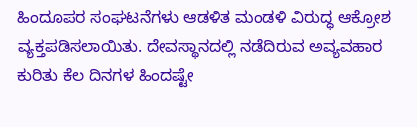ಹಿಂದೂಪರ ಸಂಘಟನೆಗಳು ಆಡಳಿತ ಮಂಡಳಿ ವಿರುದ್ಧ ಆಕ್ರೋಶ ವ್ಯಕ್ತಪಡಿಸಲಾಯಿತು. ದೇವಸ್ಥಾನದಲ್ಲಿ ನಡೆದಿರುವ ಅವ್ಯವಹಾರ ಕುರಿತು ಕೆಲ ದಿನಗಳ ಹಿಂದಷ್ಟೇ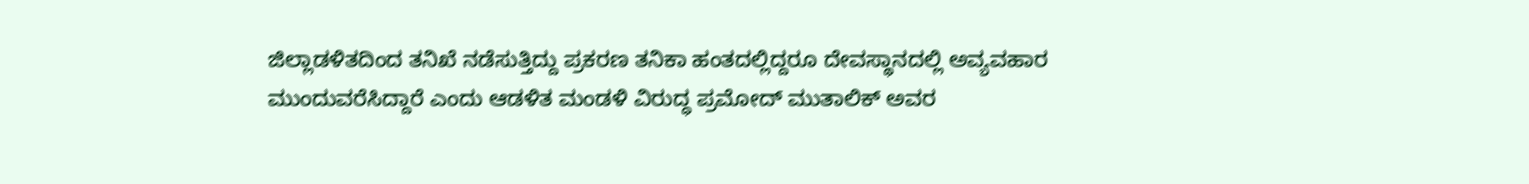ಜಿಲ್ಲಾಡಳಿತದಿಂದ ತನಿಖೆ ನಡೆಸುತ್ತಿದ್ದು ಪ್ರಕರಣ ತನಿಕಾ ಹಂತದಲ್ಲಿದ್ದರೂ ದೇವಸ್ಥಾನದಲ್ಲಿ ಅವ್ಯವಹಾರ ಮುಂದುವರೆಸಿದ್ದಾರೆ ಎಂದು ಆಡಳಿತ ಮಂಡಳಿ ವಿರುದ್ಧ ಪ್ರಮೋದ್ ಮುತಾಲಿಕ್ ಅವರ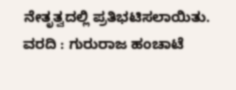ನೇತೃತ್ವದಲ್ಲಿ ಪ್ರತಿಭಟಿಸಲಾಯಿತು.
ವರದಿ : ಗುರುರಾಜ ಹಂಚಾಟೆ